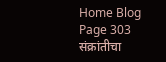Home Blog Page 303
संक्रांतीचा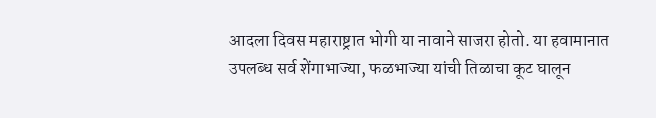आदला दिवस महाराष्ट्रात भोगी या नावाने साजरा होतो. या हवामानात उपलब्ध सर्व शेंगाभाज्या, फळभाज्या यांची तिळाचा कूट घालून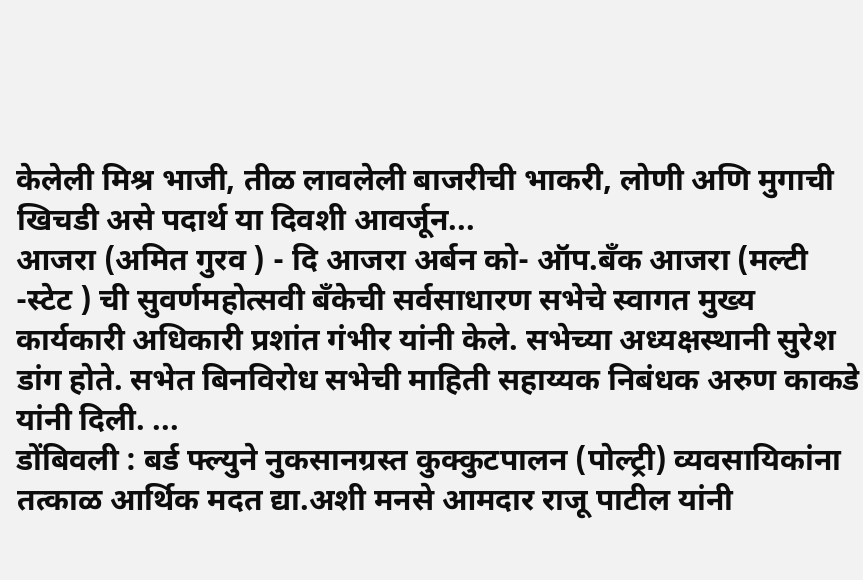केलेली मिश्र भाजी, तीळ लावलेली बाजरीची भाकरी, लोणी अणि मुगाची खिचडी असे पदार्थ या दिवशी आवर्जून...
आजरा (अमित गुरव ) - दि आजरा अर्बन को- ऑप.बँक आजरा (मल्टी -स्टेट ) ची सुवर्णमहोत्सवी बँकेची सर्वसाधारण सभेचे स्वागत मुख्य कार्यकारी अधिकारी प्रशांत गंभीर यांनी केले. सभेच्या अध्यक्षस्थानी सुरेश डांग होते. सभेत बिनविरोध सभेची माहिती सहाय्यक निबंधक अरुण काकडे यांनी दिली. ...
डोंबिवली : बर्ड फ्ल्युने नुकसानग्रस्त कुक्कुटपालन (पोल्ट्री) व्यवसायिकांना तत्काळ आर्थिक मदत द्या.अशी मनसे आमदार राजू पाटील यांनी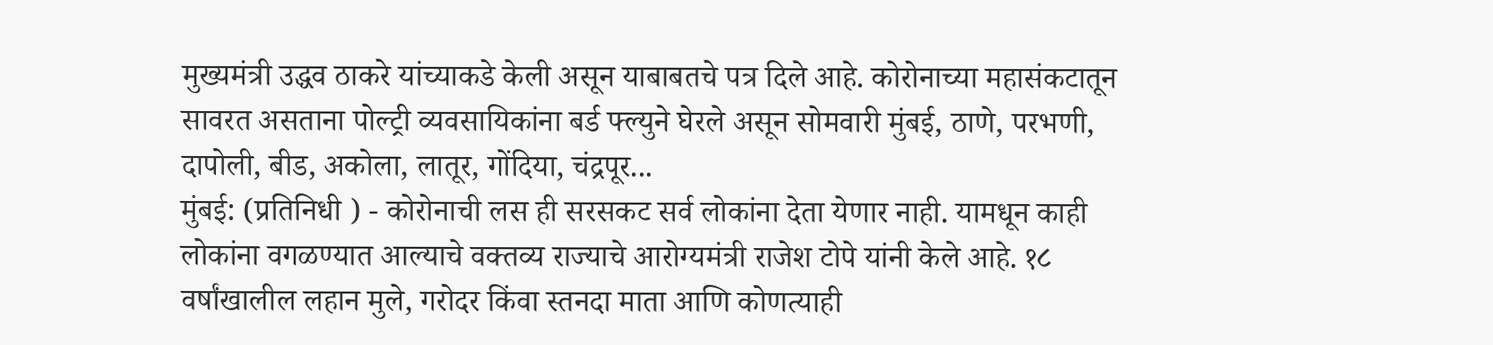मुख्यमंत्री उद्धव ठाकरे यांच्याकडे केली असून याबाबतचे पत्र दिले आहे. कोरोनाच्या महासंकटातून सावरत असताना पोल्ट्री व्यवसायिकांना बर्ड फ्ल्युने घेरले असून सोमवारी मुंबई, ठाणे, परभणी, दापोली, बीड, अकोला, लातूर, गोंदिया, चंद्रपूर...
मुंबई: (प्रतिनिधी ) - कोरोनाची लस ही सरसकट सर्व लोकांना देता येणार नाही. यामधून काही लोकांना वगळण्यात आल्याचे वक्तव्य राज्याचे आरोग्यमंत्री राजेश टोपे यांनी केले आहे. १८ वर्षांखालील लहान मुले, गरोदर किंवा स्तनदा माता आणि कोणत्याही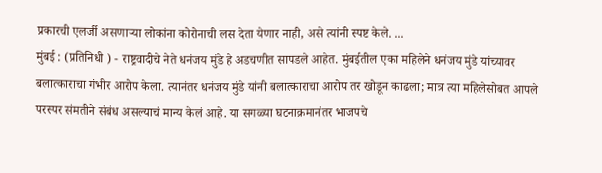प्रकारची एलर्जी असणाऱ्या लोकांना कोरोनाची लस देता येणार नाही, असे त्यांनी स्पष्ट केले. ...
मुंबई : (प्रतिनिधी ) - राष्ट्रवादीचे नेते धनंजय मुंडे हे अडचणीत सापडले आहेत. मुंबईतील एका महिलेने धनंजय मुंडे यांच्यावर बलात्काराचा गंभीर आरोप केला. त्यानंतर धनंजय मुंडे यांनी बलात्काराचा आरोप तर खोडून काढला; मात्र त्या महिलेसोबत आपले परस्पर संमतीने संबंध असल्याचं मान्य केलं आहे. या सगळ्या घटनाक्रमानंतर भाजपचे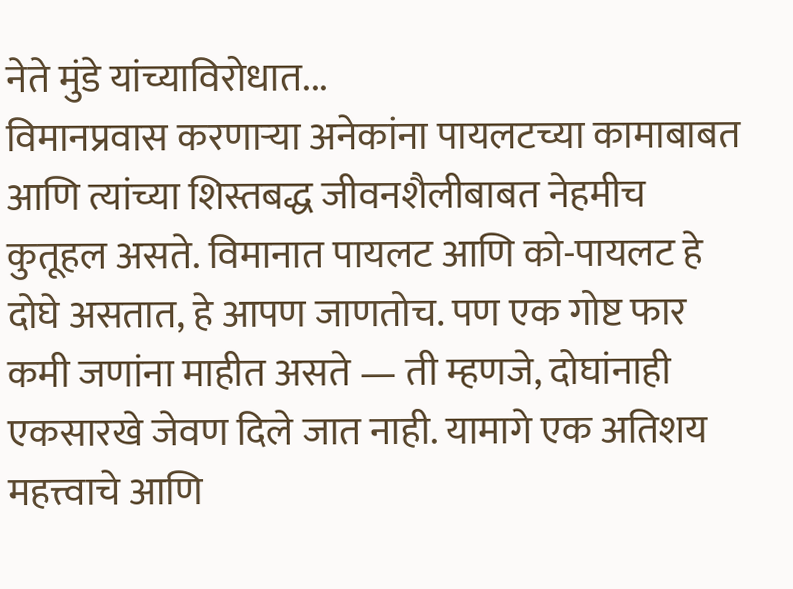नेते मुंडे यांच्याविरोधात...
विमानप्रवास करणाऱ्या अनेकांना पायलटच्या कामाबाबत आणि त्यांच्या शिस्तबद्ध जीवनशैलीबाबत नेहमीच कुतूहल असते. विमानात पायलट आणि को-पायलट हे दोघे असतात, हे आपण जाणतोच. पण एक गोष्ट फार कमी जणांना माहीत असते — ती म्हणजे, दोघांनाही एकसारखे जेवण दिले जात नाही. यामागे एक अतिशय महत्त्वाचे आणि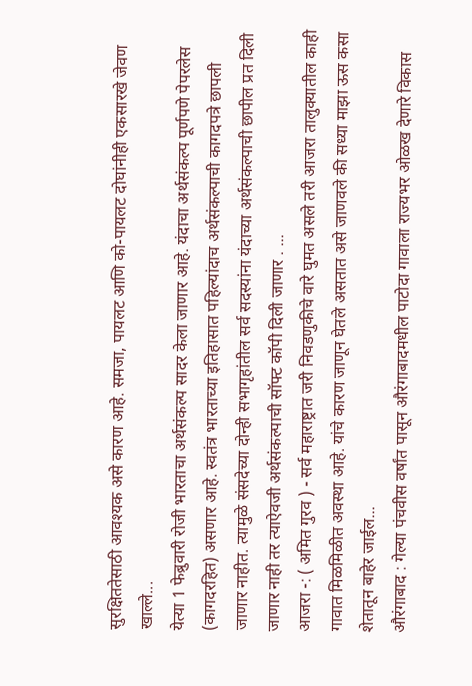सुरक्षिततेसाठी आवश्यक असे कारण आहे. समजा, पायलट आणि को-पायलट दोघांनीही एकसारखे जेवण खाल्ले...
येत्या 1 फेब्रुवारी रोजी भारताचा अर्थसंकल्प सादर केला जाणार आहे. यंदाचा अर्थसंकल्प पूर्णपणे पेपरलेस (कागदरहित) असणार आहे. स्वतंत्र भारताच्या इतिहासात पहिल्यांदाच अर्थसंकल्पाची कागदपत्रे छापली जाणार नाहीत. त्यामुळे संसदेच्या दोन्ही सभागृहांतील सर्व सदस्यांना यंदाच्या अर्थसंकल्पाची छापील प्रत दिली जाणार नाही तर त्याऐवजी अर्थसंकल्पाची सॉफ्ट कॉपी दिली जाणार . ...
आजरा -: ( अमित गुरव ) - सर्व महाराष्ट्रात जरी निवडणुकीचे वारे घुमत असले तरी आजरा तालुक्यातील काही गावात मिळमिळीत अवस्था आहे. यांचे कारण जाणून घेतले असतात असे जाणवले की सध्या माझा ऊस कसा शेतातून बाहेर जाईल...
औरंगाबाद : गेल्या पंचवीस वर्षांत पासून औरंगाबादमधील पाटोदा गावाला राज्यभर ओळख देणारे विकास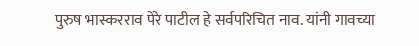पुरुष भास्करराव पेरे पाटील हे सर्वपरिचित नाव. यांनी गावच्या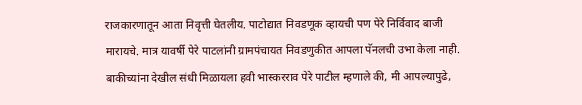राजकारणातून आता निवृत्ती घेतलीय. पाटोद्यात निवडणूक व्हायची पण पेरे निर्विवाद बाजी मारायचे. मात्र यावर्षी पेरे पाटलांनी ग्रामपंचायत निवडणुकीत आपला पॅनलची उभा केला नाही. बाकीच्यांना देखील संधी मिळायला हवी भास्करराव पेरे पाटील म्हणाले की, मी आपल्यापुढे,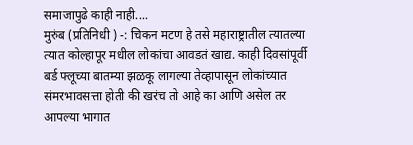समाजापुढे काही नाही....
मुरुंब (प्रतिनिधी ) -: चिकन मटण हे तसे महाराष्ट्रातील त्यातल्या त्यात कोल्हापूर मधील लोकांचा आवडतं खाद्य. काही दिवसांपूर्वी बर्ड फ्लूच्या बातम्या झळकू लागल्या तेव्हापासून लोकांच्यात संमरभावसत्ता होती की खरंच तो आहे का आणि असेल तर आपल्या भागात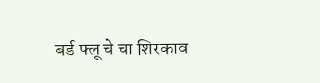बर्ड फ्लू चे चा शिरकाव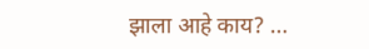झाला आहे काय? ...